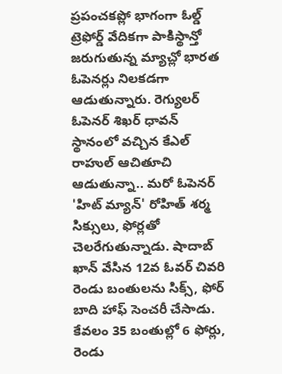ప్రపంచకప్లో భాగంగా ఓల్డ్ ట్రెఫోర్డ్ వేదికగా పాకిస్థాన్తో జరుగుతున్న మ్యాచ్లో భారత ఓపెనర్లు నిలకడగా ఆడుతున్నారు. రెగ్యులర్ ఓపెనర్ శిఖర్ ధావన్ స్థానంలో వచ్చిన కేఎల్ రాహుల్ ఆచితూచి ఆడుతున్నా.. మరో ఓపెనర్ 'హిట్ మ్యాన్' రోహిత్ శర్మ సిక్సులు, ఫోర్లతో చెలరేగుతున్నాడు. షాదాబ్ ఖాన్ వేసిన 12వ ఓవర్ చివరి రెండు బంతులను సిక్స్, ఫోర్ బాది హాఫ్ సెంచరీ చేసాడు. కేవలం 35 బంతుల్లో 6 ఫోర్లు, రెండు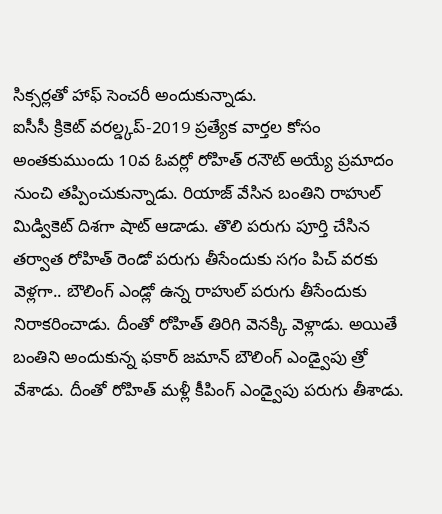సిక్సర్లతో హాఫ్ సెంచరీ అందుకున్నాడు.
ఐసీసీ క్రికెట్ వరల్డ్కప్-2019 ప్రత్యేక వార్తల కోసం
అంతకుముందు 10వ ఓవర్లో రోహిత్ రనౌట్ అయ్యే ప్రమాదం నుంచి తప్పించుకున్నాడు. రియాజ్ వేసిన బంతిని రాహుల్ మిడ్వికెట్ దిశగా షాట్ ఆడాడు. తొలి పరుగు పూర్తి చేసిన తర్వాత రోహిత్ రెండో పరుగు తీసేందుకు సగం పిచ్ వరకు వెళ్లగా.. బౌలింగ్ ఎండ్లో ఉన్న రాహుల్ పరుగు తీసేందుకు నిరాకరించాడు. దీంతో రోహిత్ తిరిగి వెనక్కి వెళ్లాడు. అయితే బంతిని అందుకున్న ఫకార్ జమాన్ బౌలింగ్ ఎండ్వైపు త్రో వేశాడు. దీంతో రోహిత్ మళ్లీ కీపింగ్ ఎండ్వైపు పరుగు తీశాడు.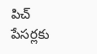పిచ్ పేసర్లకు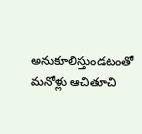అనుకూలిస్తుండటంతో మనోళ్లు ఆచితూచి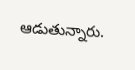ఆడుతున్నారు.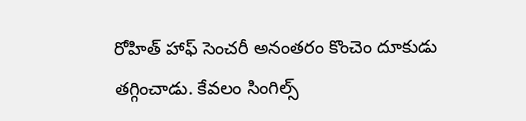రోహిత్ హాఫ్ సెంచరీ అనంతరం కొంచెం దూకుడు తగ్గించాడు. కేవలం సింగిల్స్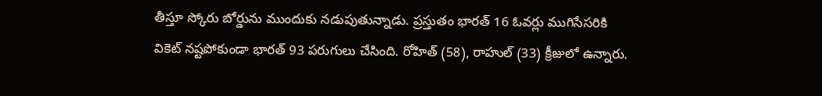తీస్తూ స్కోరు బోర్డును ముందుకు నడుపుతున్నాడు. ప్రస్తుతం భారత్ 16 ఓవర్లు ముగిసేసరికి వికెట్ నష్టపోకుండా భారత్ 93 పరుగులు చేసింది. రోహిత్ (58), రాహుల్ (33) క్రీజులో ఉన్నారు.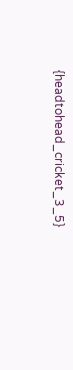{headtohead_cricket_3_5}